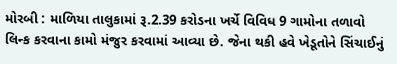મોરબી : માળિયા તાલુકામાં રૂ.2.39 કરોડના ખર્ચે વિવિધ 9 ગામોના તળાવો લિન્ક કરવાના કામો મંજુર કરવામાં આવ્યા છે. જેના થકી હવે ખેડૂતોને સિંચાઈનું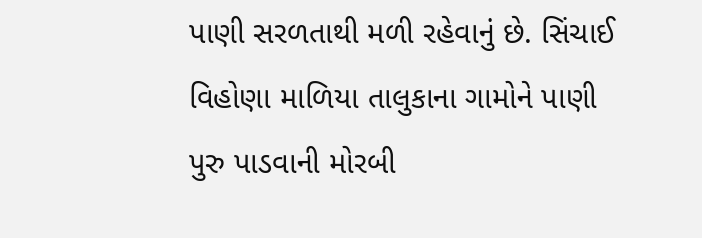પાણી સરળતાથી મળી રહેવાનું છે. સિંચાઈ વિહોણા માળિયા તાલુકાના ગામોને પાણી પુરુ પાડવાની મોરબી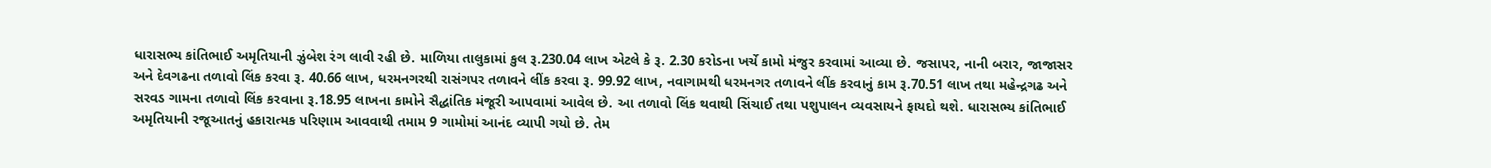ધારાસભ્ય કાંતિભાઈ અમૃતિયાની ઝુંબેશ રંગ લાવી રહી છે. માળિયા તાલુકામાં કુલ રૂ.230.04 લાખ એટલે કે રૂ. 2.30 કરોડના ખર્ચે કામો મંજુર કરવામાં આવ્યા છે. જસાપર, નાની બરાર, જાજાસર અને દેવગઢના તળાવો લિંક કરવા રૂ. 40.66 લાખ, ધરમનગરથી રાસંગપર તળાવને લીંક કરવા રૂ. 99.92 લાખ, નવાગામથી ધરમનગર તળાવને લીંક કરવાનું કામ રૂ.70.51 લાખ તથા મહેન્દ્રગઢ અને સરવડ ગામના તળાવો લિંક કરવાના રૂ.18.95 લાખના કામોને સૈદ્ધાંતિક મંજૂરી આપવામાં આવેલ છે. આ તળાવો લિંક થવાથી સિંચાઈ તથા પશુપાલન વ્યવસાયને ફાયદો થશે. ધારાસભ્ય કાંતિભાઈ અમૃતિયાની રજૂઆતનું હકારાત્મક પરિણામ આવવાથી તમામ 9 ગામોમાં આનંદ વ્યાપી ગયો છે. તેમ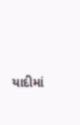યાદીમાં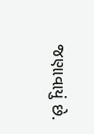જણાવાયું છે.